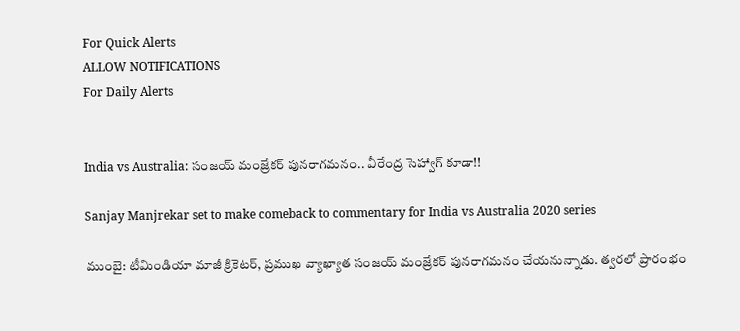For Quick Alerts
ALLOW NOTIFICATIONS
For Daily Alerts


India vs Australia: సంజయ్ మంజ్రేకర్‌ పునరాగమనం.. వీరేంద్ర సెహ్వాగ్ కూడా!!

Sanjay Manjrekar set to make comeback to commentary for India vs Australia 2020 series

ముంబై: టీమిండియా మాజీ క్రికెటర్, ప్రముఖ వ్యాఖ్యాత సంజయ్ మంజ్రేకర్ పునరాగమనం చేయనున్నాడు. త్వరలో ప్రారంభం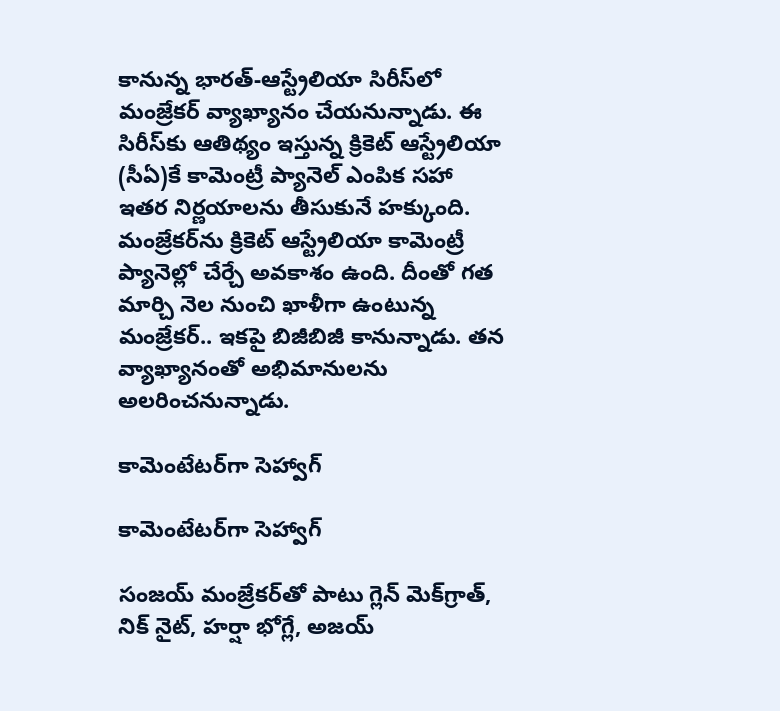కానున్న భారత్-ఆస్ట్రేలియా సిరీస్‌‌లో మంజ్రేకర్ వ్యాఖ్యానం చేయనున్నాడు. ఈ సిరీస్‌కు ఆతిథ్యం ఇస్తున్న క్రికెట్ ఆస్ట్రేలియా (సీఏ)కే కామెంట్రీ ప్యానెల్ ఎంపిక సహా ఇతర నిర్ణయాలను తీసుకునే హక్కుంది. మంజ్రేకర్‌ను క్రికెట్ ఆస్ట్రేలియా కామెంట్రీ ప్యానెల్లో చేర్చే అవకాశం ఉంది. దీంతో గత మార్చి నెల నుంచి ఖాళీగా ఉంటున్న మంజ్రేకర్.. ఇకపై బిజీబిజీ కానున్నాడు. తన వ్యాఖ్యానంతో అభిమానులను అలరించనున్నాడు.

కామెంటేటర్‌గా సెహ్వాగ్

కామెంటేటర్‌గా సెహ్వాగ్

సంజయ్ మంజ్రేకర్‌‌తో పాటు గ్లెన్ మెక్‌గ్రాత్, నిక్ నైట్, హర్షా భోగ్లే, అజయ్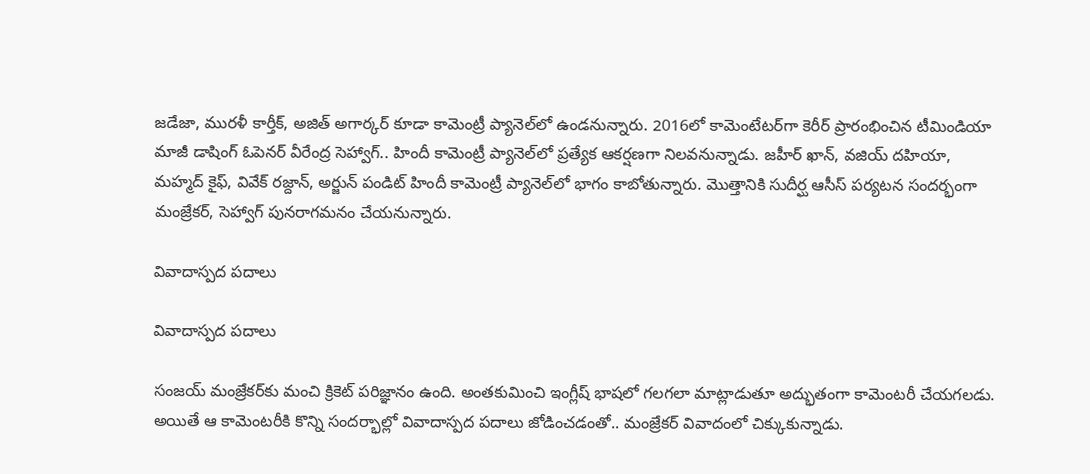జడేజా, మురళీ కార్తీక్, అజిత్ అగార్కర్ కూడా కామెంట్రీ ప్యానెల్‌లో ఉండనున్నారు. 2016లో కామెంటేటర్‌గా కెరీర్ ప్రారంభించిన టీమిండియా మాజీ డాషింగ్ ఓపెనర్ వీరేంద్ర సెహ్వాగ్.. హిందీ కామెంట్రీ ప్యానెల్‌లో ప్రత్యేక ఆకర్షణగా నిలవనున్నాడు. జహీర్ ఖాన్, వజియ్ దహియా, మహ్మద్ కైఫ్, వివేక్ రజ్దాన్, అర్జున్ పండిట్ హిందీ కామెంట్రీ ప్యానెల్‌లో భాగం కాబోతున్నారు. మొత్తానికి సుదీర్ఘ ఆసీస్ పర్యటన సందర్భంగా మంజ్రేకర్‌, సెహ్వాగ్ పునరాగమనం చేయనున్నారు.

వివాదాస్పద పదాలు

వివాదాస్పద పదాలు

సంజయ్‌ మంజ్రేకర్‌కు మంచి క్రికెట్‌ పరిజ్ఞానం ఉంది. అంతకుమించి ఇంగ్లీష్ భాషలో గలగలా మాట్లాడుతూ అద్భుతంగా కామెంటరీ చేయగలడు. అయితే ఆ కామెంటరీకి కొన్ని సందర్భాల్లో వివాదాస్పద పదాలు జోడించడంతో.. మంజ్రేకర్‌ వివాదంలో చిక్కుకున్నాడు.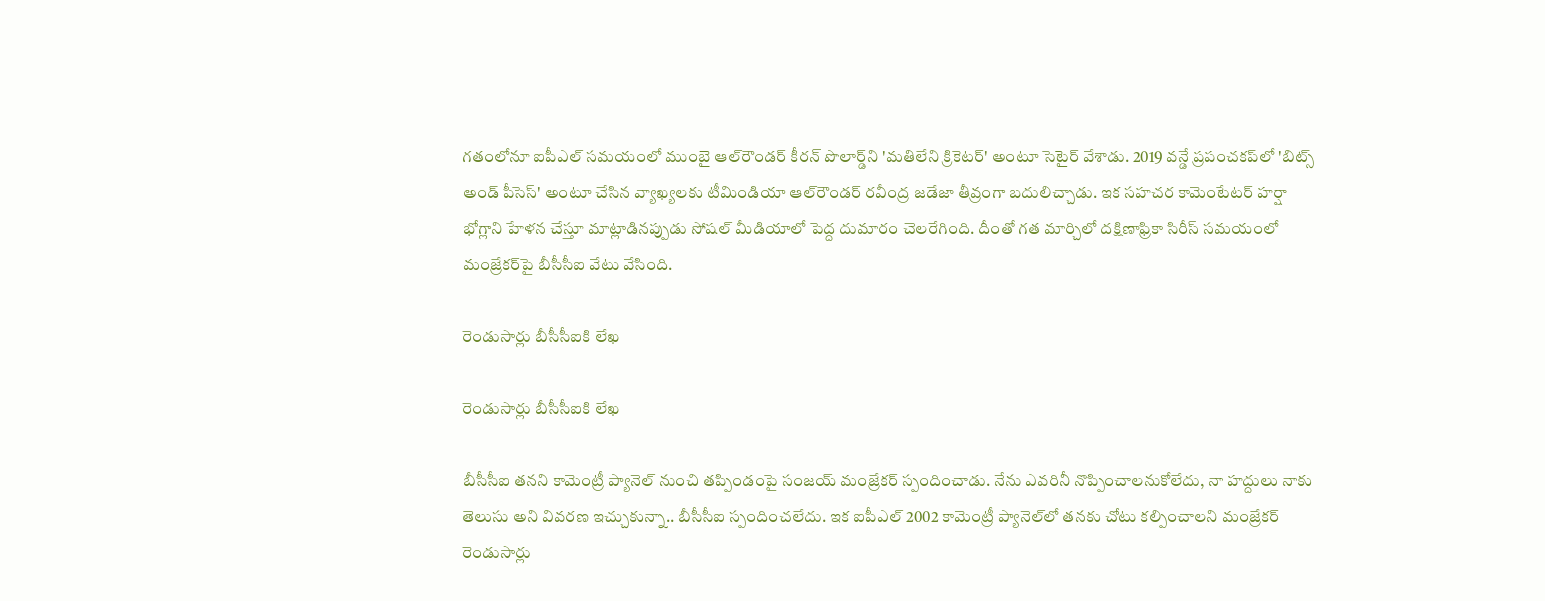గతంలోనూ ఐపీఎల్ సమయంలో ముంబై ఆల్‌రౌండర్ కీరన్ పొలార్డ్‌‌ని 'మతిలేని క్రికెటర్' అంటూ సెటైర్ వేశాడు. 2019 వన్డే ప్రపంచకప్‌లో 'బిట్స్‌ అండ్‌ పీసెస్‌' అంటూ చేసిన వ్యాఖ్యలకు టీమిండియా ఆల్‌రౌండర్‌ రవీంద్ర జడేజా తీవ్రంగా బదులిచ్చాడు. ఇక సహచర కామెంటేటర్ హర్షా భోగ్లాని హేళన చేస్తూ మాట్లాడినప్పుడు సోషల్‌ మీడియాలో పెద్ద దుమారం చెలరేగింది. దీంతో గత మార్చిలో దక్షిణాఫ్రికా సిరీస్ సమయంలో మంజ్రేకర్‌పై బీసీసీఐ వేటు వేసింది.

రెండుసార్లు బీసీసీఐకి లేఖ

రెండుసార్లు బీసీసీఐకి లేఖ

బీసీసీఐ తనని కామెంట్రీ ప్యానెల్ నుంచి తప్పిండంపై సంజయ్‌ మంజ్రేకర్ స్పందించాడు. నేను ఎవరినీ నొప్పించాలనుకోలేదు, నా హద్దులు నాకు తెలుసు అని వివరణ ఇచ్చుకున్నా.. బీసీసీఐ స్పందించలేదు. ఇక ఐపీఎల్ 2002 కామెంట్రీ ప్యానెల్‌లో తనకు చోటు కల్పించాలని మంజ్రేకర్ రెండుసార్లు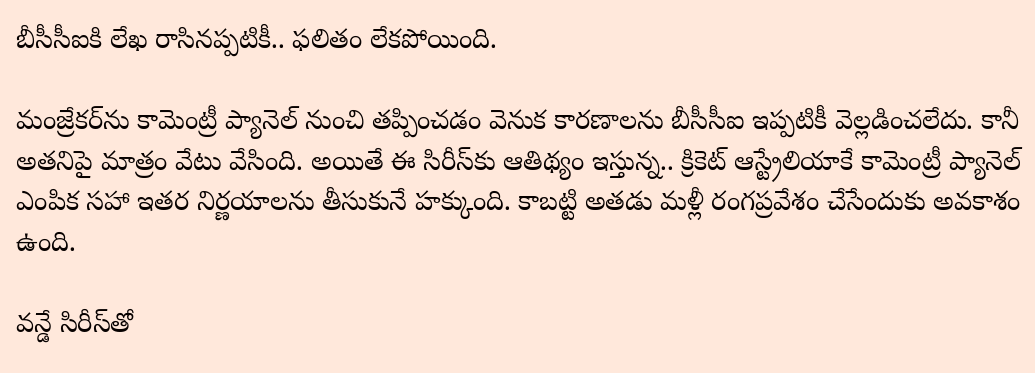బీసీసీఐకి లేఖ రాసినప్పటికీ.. ఫలితం లేకపోయింది.

మంజ్రేకర్‌ను కామెంట్రీ ప్యానెల్ నుంచి తప్పించడం వెనుక కారణాలను బీసీసీఐ ఇప్పటికీ వెల్లడించలేదు. కానీ అతనిపై మాత్రం వేటు వేసింది. అయితే ఈ సిరీస్‌కు ఆతిథ్యం ఇస్తున్న.. క్రికెట్ ఆస్ట్రేలియాకే కామెంట్రీ ప్యానెల్ ఎంపిక సహా ఇతర నిర్ణయాలను తీసుకునే హక్కుంది. కాబట్టి అతడు మళ్లీ రంగప్రవేశం చేసేందుకు అవకాశం ఉంది.

వన్డే సిరీస్‌తో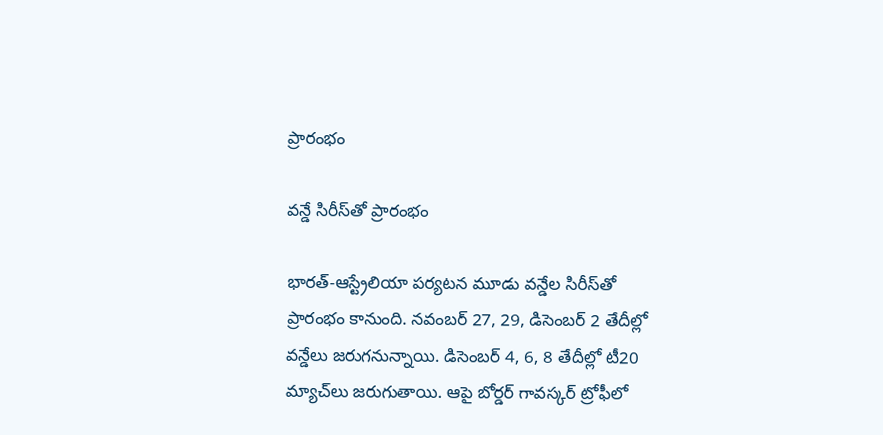ప్రారంభం

వన్డే సిరీస్‌తో ప్రారంభం

భారత్-ఆస్ట్రేలియా పర్యటన మూడు వన్డేల సిరీస్‌తో ప్రారంభం కానుంది. నవంబర్ 27, 29, డిసెంబర్ 2 తేదీల్లో వన్డేలు జరుగనున్నాయి. డిసెంబర్ 4, 6, 8 తేదీల్లో టీ20 మ్యాచ్‌లు జరుగుతాయి. ఆపై బోర్డర్ గావస్కర్ ట్రోఫీలో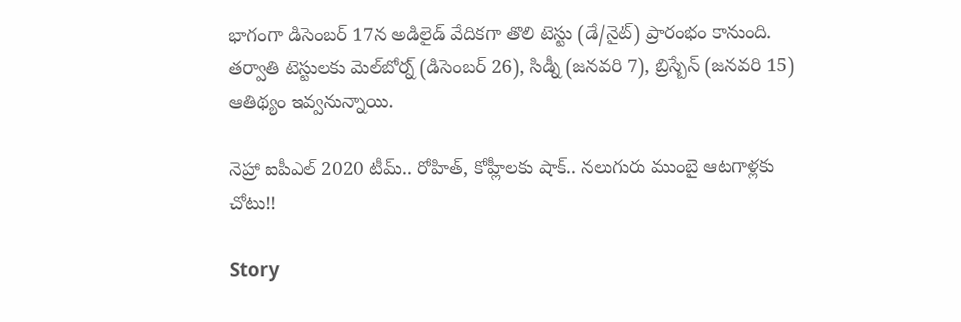భాగంగా డిసెంబర్ 17న అడిలైడ్ వేదికగా తొలి టెస్టు (డే/నైట్) ప్రారంభం కానుంది. తర్వాతి టెస్టులకు మెల్‌బోర్న్ (డిసెంబర్ 26), సిడ్నీ (జనవరి 7), బ్రిస్బేన్ (జనవరి 15) ఆతిథ్యం ఇవ్వనున్నాయి.

నెహ్రా ఐపీఎల్ 2020 టీమ్.. రోహిత్, కోహ్లీలకు షాక్.. నలుగురు ముంబై ఆటగాళ్లకు చోటు!!

Story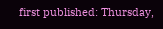first published: Thursday,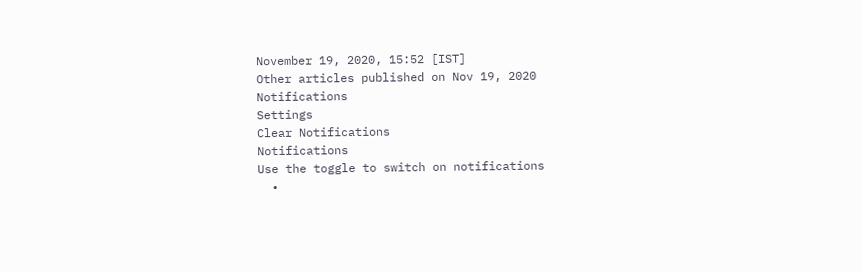November 19, 2020, 15:52 [IST]
Other articles published on Nov 19, 2020
Notifications
Settings
Clear Notifications
Notifications
Use the toggle to switch on notifications
  •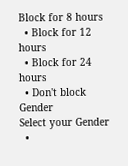Block for 8 hours
  • Block for 12 hours
  • Block for 24 hours
  • Don't block
Gender
Select your Gender
  •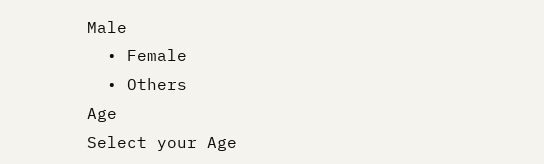Male
  • Female
  • Others
Age
Select your Age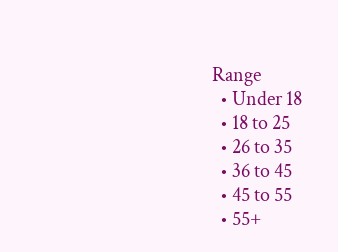Range
  • Under 18
  • 18 to 25
  • 26 to 35
  • 36 to 45
  • 45 to 55
  • 55+